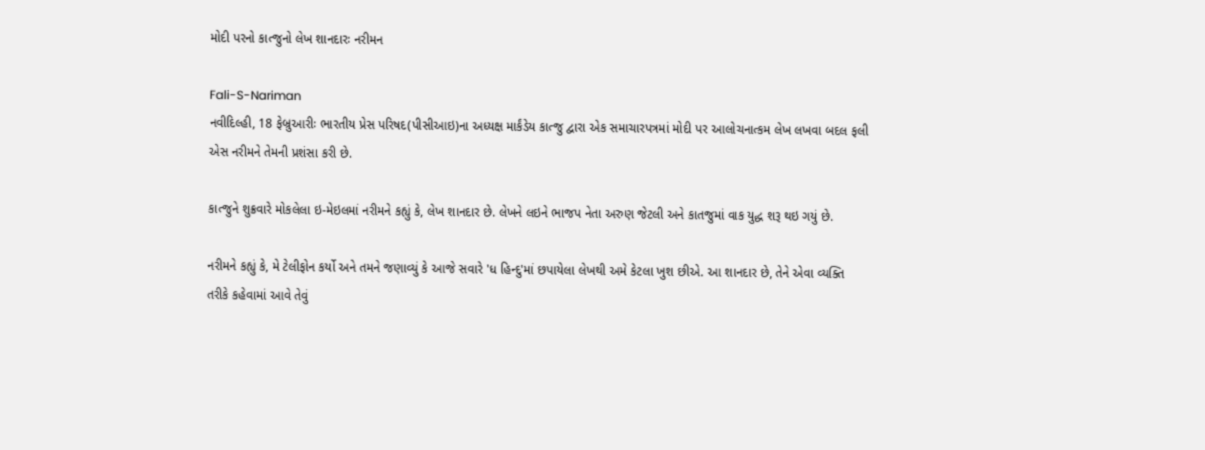મોદી પરનો કાત્જુનો લેખ શાનદારઃ નરીમન

Fali-S-Nariman
નવીદિલ્હી, 18 ફેબ્રુઆરીઃ ભારતીય પ્રેસ પરિષદ(પીસીઆઇ)ના અધ્યક્ષ માર્કંડેય કાત્જુ દ્વારા એક સમાચારપત્રમાં મોદી પર આલોચનાત્કમ લેખ લખવા બદલ ફલી એસ નરીમને તેમની પ્રશંસા કરી છે.

કાત્જુને શુક્રવારે મોકલેલા ઇ-મેઇલમાં નરીમને કહ્યું કે, લેખ શાનદાર છે. લેખને લઇને ભાજપ નેતા અરુણ જેટલી અને કાતજુમાં વાક યુદ્ધ શરૂ થઇ ગયું છે.

નરીમને કહ્યું કે, મે ટેલીફોન કર્યો અને તમને જણાવ્યું કે આજે સવારે 'ધ હિન્દુ'માં છપાયેલા લેખથી અમે કેટલા ખુશ છીએ. આ શાનદાર છે, તેને એવા વ્યક્તિ તરીકે કહેવામાં આવે તેવું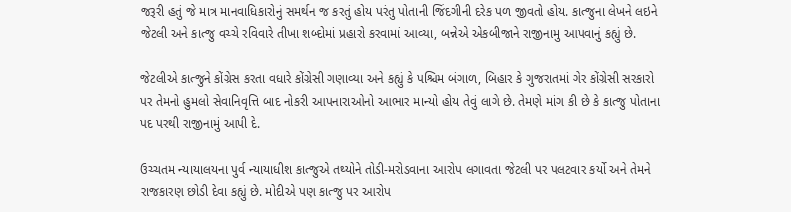જરૂરી હતું જે માત્ર માનવાધિકારોનું સમર્થન જ કરતું હોય પરંતુ પોતાની જિંદગીની દરેક પળ જીવતો હોય. કાત્જુના લેખને લઇને જેટલી અને કાત્જુ વચ્ચે રવિવારે તીખા શબ્દોમાં પ્રહારો કરવામાં આવ્યા, બન્નેએ એકબીજાને રાજીનામુ આપવાનું કહ્યું છે.

જેટલીએ કાત્જુને કોંગ્રેસ કરતા વધારે કોંગ્રેસી ગણાવ્યા અને કહ્યું કે પશ્ચિમ બંગાળ, બિહાર કે ગુજરાતમાં ગેર કોંગ્રેસી સરકારો પર તેમનો હુમલો સેવાનિવૃત્તિ બાદ નોકરી આપનારાઓનો આભાર માન્યો હોય તેવું લાગે છે. તેમણે માંગ કી છે કે કાત્જુ પોતાના પદ પરથી રાજીનામું આપી દે.

ઉચ્ચતમ ન્યાયાલયના પુર્વ ન્યાયાધીશ કાત્જુએ તથ્યોને તોડી-મરોડવાના આરોપ લગાવતા જેટલી પર પલટવાર કર્યો અને તેમને રાજકારણ છોડી દેવા કહ્યું છે. મોદીએ પણ કાત્જુ પર આરોપ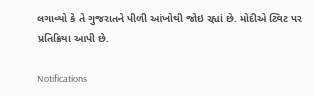લગાવ્યો કે તે ગુજરાતને પીળી આંખોથી જોઇ રહ્યાં છે. મોદીએ ટ્વિટ પર પ્રતિક્રિયા આપી છે.

Notifications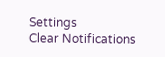Settings
Clear Notifications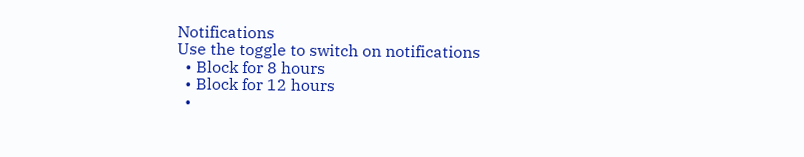Notifications
Use the toggle to switch on notifications
  • Block for 8 hours
  • Block for 12 hours
  •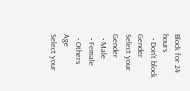Block for 24 hours
  • Don't block
Gender
Select your Gender
  • Male
  • Female
  • Others
Age
Select your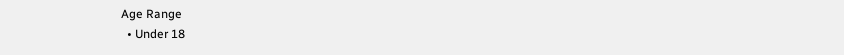Age Range
  • Under 18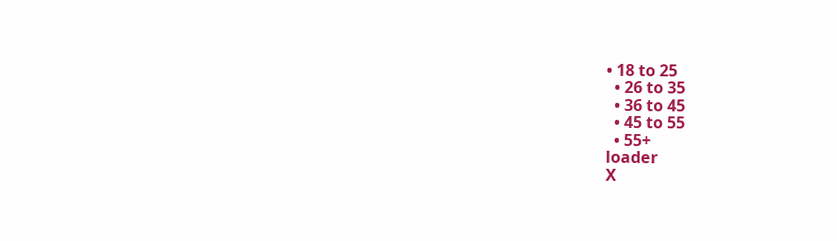• 18 to 25
  • 26 to 35
  • 36 to 45
  • 45 to 55
  • 55+
loader
X